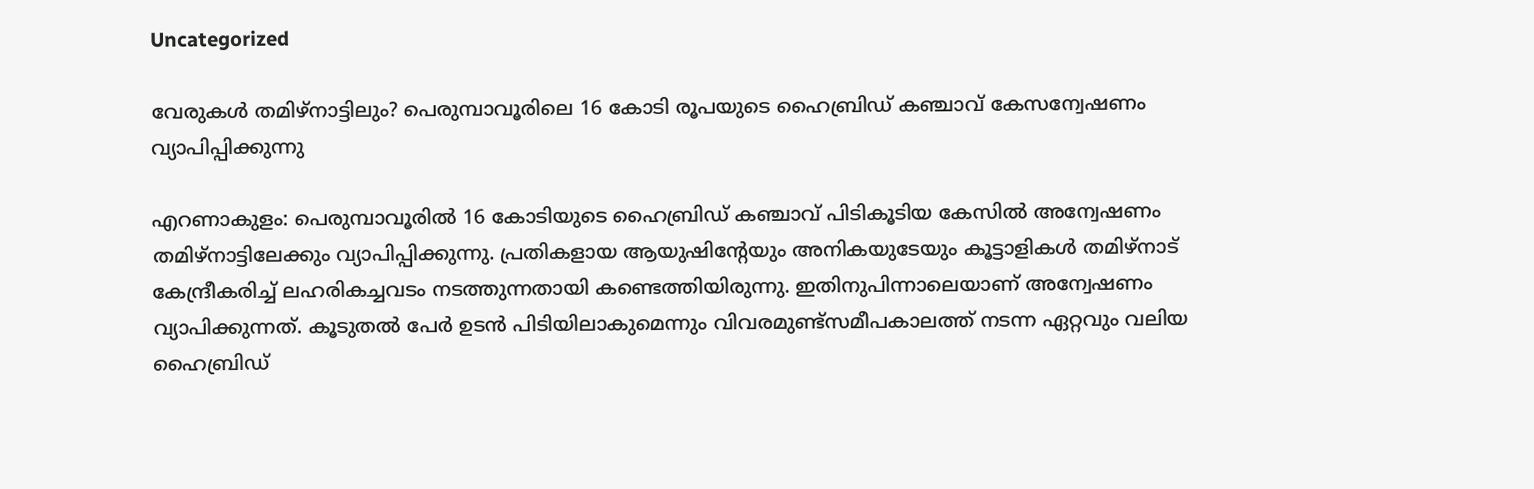Uncategorized

വേരുകൾ തമിഴ്നാട്ടിലും? പെരുമ്പാവൂരിലെ 16 കോടി രൂപയുടെ ഹൈബ്രിഡ് കഞ്ചാവ് കേസന്വേഷണം വ്യാപിപ്പിക്കുന്നു

എറണാകുളം: പെരുമ്പാവൂരിൽ 16 കോടിയുടെ ഹൈബ്രിഡ് കഞ്ചാവ് പിടികൂടിയ കേസിൽ അന്വേഷണം തമിഴ്നാട്ടിലേക്കും വ്യാപിപ്പിക്കുന്നു. പ്രതികളായ ആയുഷിൻ്റേയും അനികയുടേയും കൂട്ടാളികൾ തമിഴ്‌നാട് കേന്ദ്രീകരിച്ച് ലഹരികച്ചവടം നടത്തുന്നതായി കണ്ടെത്തിയിരുന്നു. ഇതിനുപിന്നാലെയാണ് അന്വേഷണം വ്യാപിക്കുന്നത്. കൂടുതൽ പേർ ഉടൻ പിടിയിലാകുമെന്നും വിവരമുണ്ട്സമീപകാലത്ത് നടന്ന ഏറ്റവും വലിയ ഹൈബ്രിഡ്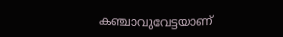കഞ്ചാവുവേട്ടയാണ്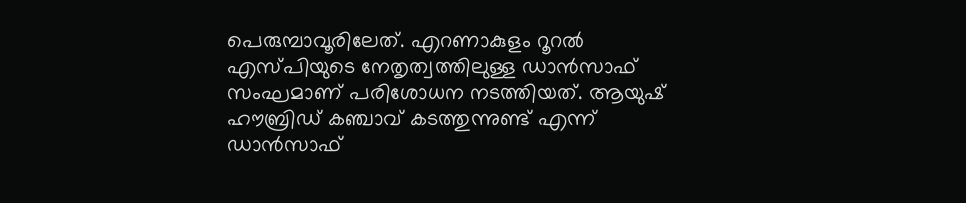പെരുമ്പാവൂരിലേത്. എറണാകുളം റൂറൽ എസ്പിയുടെ നേതൃത്വത്തിലുള്ള ഡാൻസാഫ് സംഘമാണ് പരിശോധന നടത്തിയത്. ആയുഷ് ഹൗബ്രിഡ് കഞ്ചാവ് കടത്തുന്നുണ്ട് എന്ന് ഡാൻസാഫ്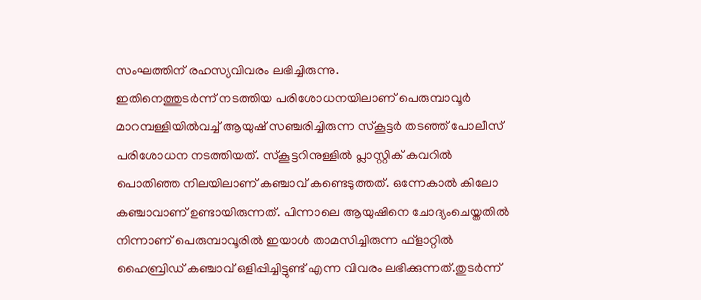സംഘത്തിന് രഹസ്യവിവരം ലഭിച്ചിരുന്നു.
ഇതിനെത്തുടർന്ന് നടത്തിയ പരിശോധനയിലാണ് പെരുമ്പാവൂർ മാറമ്പള്ളിയിൽവച്ച് ആയുഷ് സഞ്ചരിച്ചിരുന്ന സ്‌കൂട്ടർ തടഞ്ഞ് പോലീസ് പരിശോധന നടത്തിയത്. സ്‌കൂട്ടറിനുള്ളിൽ പ്ലാസ്റ്റിക് കവറിൽ പൊതിഞ്ഞ നിലയിലാണ് കഞ്ചാവ് കണ്ടെടുത്തത്. ഒന്നേകാൽ കിലോ കഞ്ചാവാണ് ഉണ്ടായിരുന്നത്. പിന്നാലെ ആയുഷിനെ ചോദ്യംചെയ്തതിൽ നിന്നാണ് പെരുമ്പാവൂരിൽ ഇയാൾ താമസിച്ചിരുന്ന ഫ്‌ളാറ്റിൽ ഹൈബ്രിഡ് കഞ്ചാവ് ഒളിപ്പിച്ചിട്ടുണ്ട് എന്ന വിവരം ലഭിക്കുന്നത്.തുടർന്ന്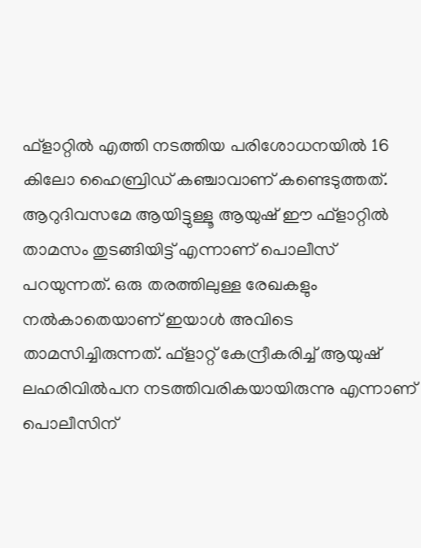ഫ്‌ളാറ്റിൽ എത്തി നടത്തിയ പരിശോധനയിൽ 16 കിലോ ഹൈബ്രിഡ് കഞ്ചാവാണ് കണ്ടെടുത്തത്. ആറുദിവസമേ ആയിട്ടുള്ളൂ ആയുഷ് ഈ ഫ്‌ളാറ്റിൽ താമസം തുടങ്ങിയിട്ട് എന്നാണ് പൊലീസ് പറയുന്നത്. ഒരു തരത്തിലുള്ള രേഖകളും നൽകാതെയാണ് ഇയാൾ അവിടെ താമസിച്ചിരുന്നത്. ഫ്‌ളാറ്റ് കേന്ദ്രീകരിച്ച് ആയുഷ് ലഹരിവിൽപന നടത്തിവരികയായിരുന്നു എന്നാണ് പൊലീസിന്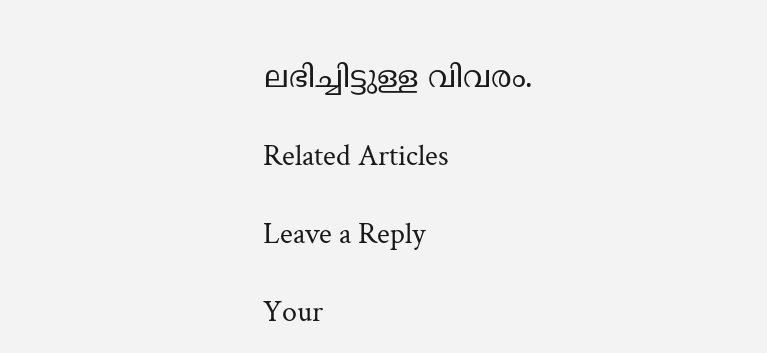ലഭിച്ചിട്ടുള്ള വിവരം.

Related Articles

Leave a Reply

Your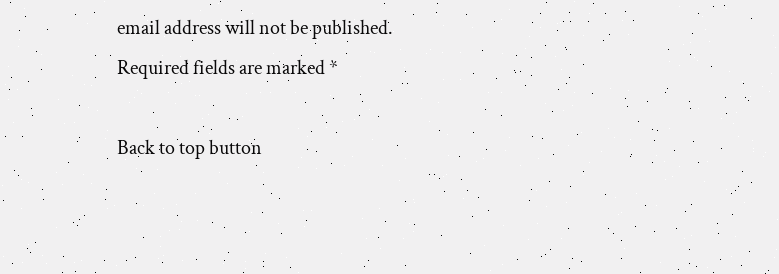email address will not be published. Required fields are marked *

Back to top button